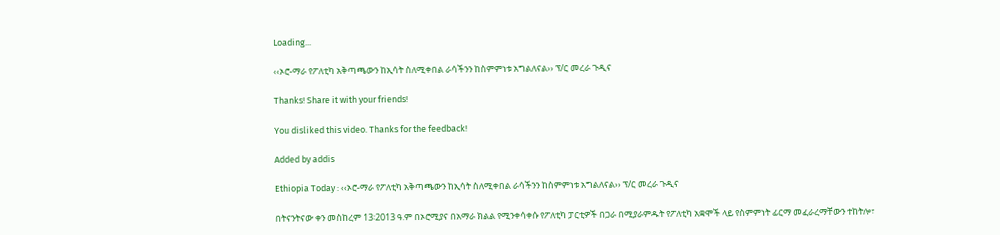Loading...

‹‹ኦሮ-ማራ የፖለቲካ አቅጣጫውን ከኢሳት ስለሚቀበል ራሳችንን ከስምምነቱ አግልለናል›› ፕ/ር መረራ ጉዲና

Thanks! Share it with your friends!

You disliked this video. Thanks for the feedback!

Added by addis

Ethiopia Today : ‹‹ኦሮ-ማራ የፖለቲካ አቅጣጫውን ከኢሳት ስለሚቀበል ራሳችንን ከስምምነቱ አግልለናል›› ፕ/ር መረራ ጉዲና

በትናንትናው ቀን መስከረም 13፡2013 ዓ.ም በኦሮሚያና በአማራ ክልል የሚንቀሳቀሱ የፖለቲካ ፓርቲዎች በጋራ በሚያራምዱት የፖለቲካ አቋሞች ላይ የስምምነት ፊርማ መፈራረማቸውን ተከትሎ፣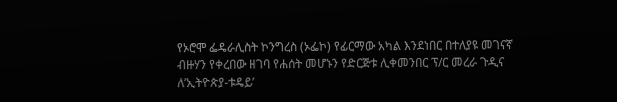የኦሮሞ ፌዴራሊስት ኮንግረስ (ኦፌኮ) የፊርማው አካል እንደነበር በተለያዩ መገናኛ ብዙሃን የቀረበው ዘገባ የሐሰት መሆኑን የድርጅቱ ሊቀመንበር ፕ/ር መረራ ጉዲና ለ’ኢትዮጵያ-ቱዴይ’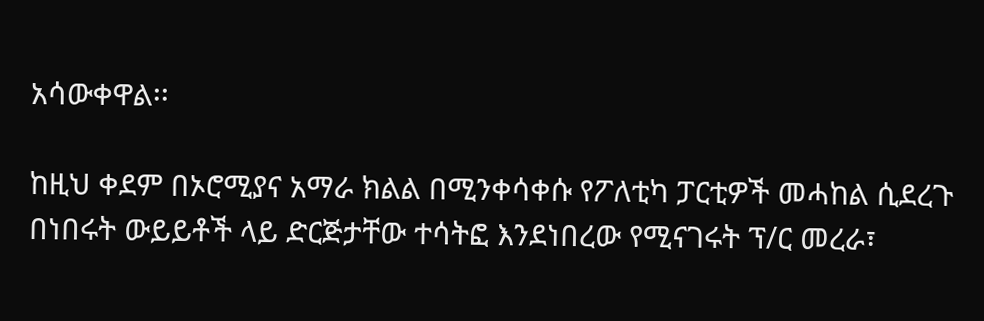አሳውቀዋል፡፡

ከዚህ ቀደም በኦሮሚያና አማራ ክልል በሚንቀሳቀሱ የፖለቲካ ፓርቲዎች መሓከል ሲደረጉ በነበሩት ውይይቶች ላይ ድርጅታቸው ተሳትፎ እንደነበረው የሚናገሩት ፕ/ር መረራ፣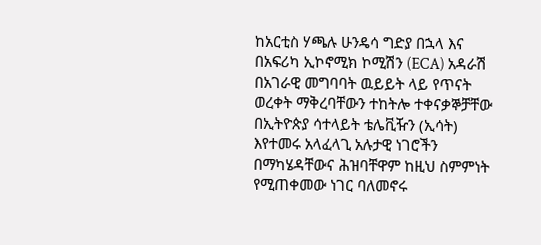ከአርቲስ ሃጫሉ ሁንዴሳ ግድያ በኋላ እና በአፍሪካ ኢኮኖሚክ ኮሚሽን (ECA) አዳራሽ በአገራዊ መግባባት ዉይይት ላይ የጥናት ወረቀት ማቅረባቸውን ተከትሎ ተቀናቃኞቻቸው በኢትዮጵያ ሳተላይት ቴሌቪዥን (ኢሳት) እየተመሩ አላፈላጊ አሉታዊ ነገሮችን በማካሄዳቸውና ሕዝባቸዋም ከዚህ ስምምነት የሚጠቀመው ነገር ባለመኖሩ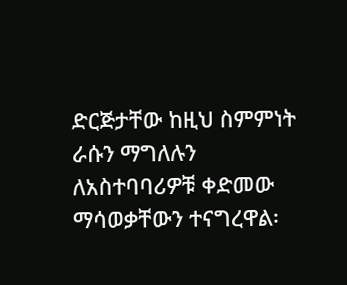ድርጅታቸው ከዚህ ስምምነት ራሱን ማግለሉን ለአስተባባሪዎቹ ቀድመው ማሳወቃቸውን ተናግረዋል፡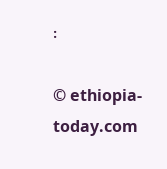፡

© ethiopia-today.com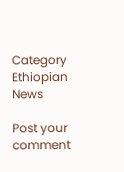Category
Ethiopian News

Post your comment